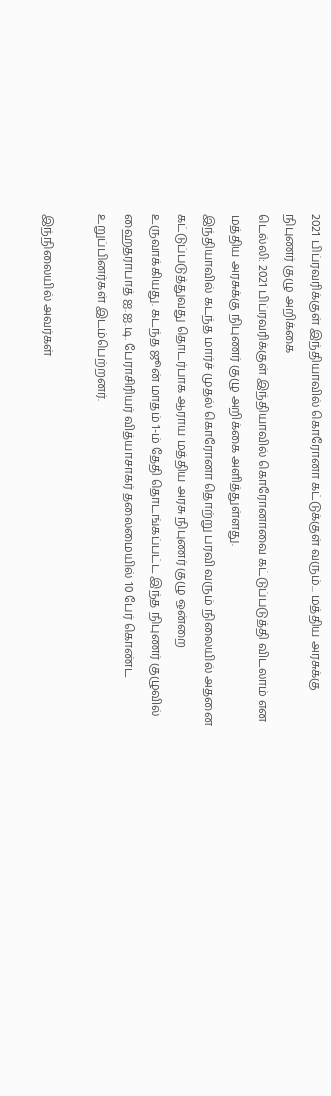2021 பிப்ரவரிக்குள் இந்தியாவில் கொரோனா கட்டுக்குள் வரும்... மத்திய அரசுக்கு நிபுணர் குழு அறிக்கை
டெல்லி: 2021 பிப்ரவரிக்குள் இந்தியாவில் கொரோனாவை கட்டுப்படுத்தி விடலாம் என மத்திய அரசுக்கு நிபுணர் குழு அறிக்கை அளித்துள்ளது.
இந்தியாவில் கடந்த மார்ச் முதல் கொரோனா தொற்று பரவி வரும் நிலையில் அதனை கட்டுப்படுத்துவது தொடர்பாக ஆராய மத்திய அரசு நிபுணர் குழு ஒன்றை உருவாக்கியது. கடந்த ஜூன் மாதம் 1-ம் தேதி தொடங்கப்பட்ட இந்த நிபுணர் குழுவில் ஹைதராபாத் ஐ.ஐ.டி. பேராசிரியர் வித்யாசாகர் தலைமையில் 10 பேர் கொண்ட உறுப்பினர்கள் இடம்பெற்றனர்.

இந்நிலையில் அவர்கள்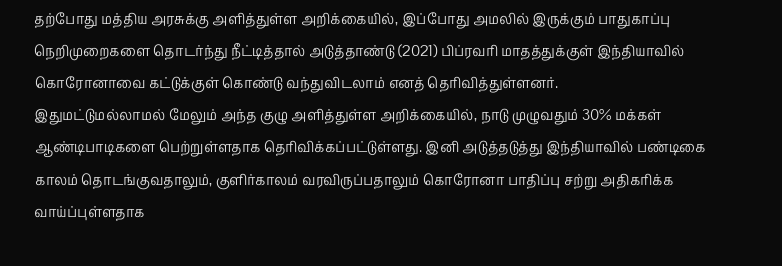தற்போது மத்திய அரசுக்கு அளித்துள்ள அறிக்கையில், இப்போது அமலில் இருக்கும் பாதுகாப்பு நெறிமுறைகளை தொடர்ந்து நீட்டித்தால் அடுத்தாண்டு (2021) பிப்ரவரி மாதத்துக்குள் இந்தியாவில் கொரோனாவை கட்டுக்குள் கொண்டு வந்துவிடலாம் எனத் தெரிவித்துள்ளனர்.
இதுமட்டுமல்லாமல் மேலும் அந்த குழு அளித்துள்ள அறிக்கையில், நாடு முழுவதும் 30% மக்கள் ஆண்டிபாடிகளை பெற்றுள்ளதாக தெரிவிக்கப்பட்டுள்ளது. இனி அடுத்தடுத்து இந்தியாவில் பண்டிகை காலம் தொடங்குவதாலும், குளிர்காலம் வரவிருப்பதாலும் கொரோனா பாதிப்பு சற்று அதிகரிக்க வாய்ப்புள்ளதாக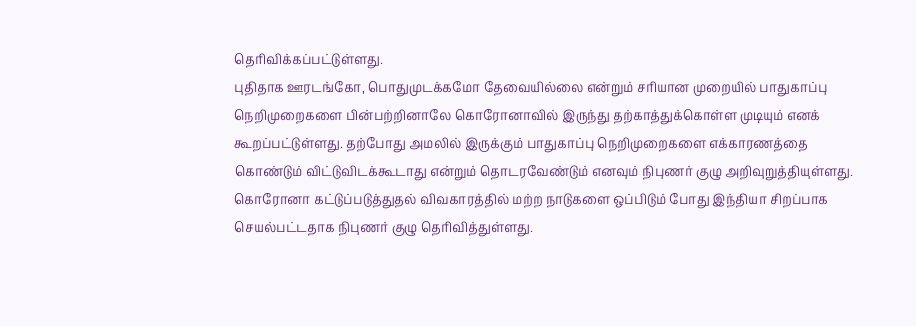தெரிவிக்கப்பட்டுள்ளது.
புதிதாக ஊரடங்கோ, பொதுமுடக்கமோ தேவையில்லை என்றும் சரியான முறையில் பாதுகாப்பு நெறிமுறைகளை பின்பற்றினாலே கொரோனாவில் இருந்து தற்காத்துக்கொள்ள முடியும் எனக் கூறப்பட்டுள்ளது. தற்போது அமலில் இருக்கும் பாதுகாப்பு நெறிமுறைகளை எக்காரணத்தை கொண்டும் விட்டுவிடக்கூடாது என்றும் தொடரவேண்டும் எனவும் நிபுணர் குழு அறிவுறுத்தியுள்ளது.
கொரோனா கட்டுப்படுத்துதல் விவகாரத்தில் மற்ற நாடுகளை ஒப்பிடும் போது இந்தியா சிறப்பாக செயல்பட்டதாக நிபுணர் குழு தெரிவித்துள்ளது.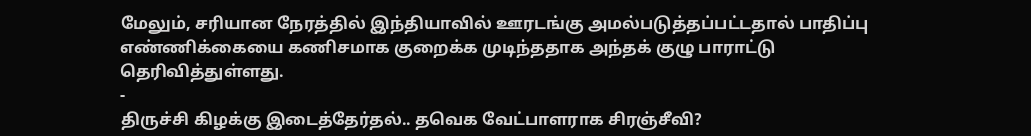மேலும், சரியான நேரத்தில் இந்தியாவில் ஊரடங்கு அமல்படுத்தப்பட்டதால் பாதிப்பு எண்ணிக்கையை கணிசமாக குறைக்க முடிந்ததாக அந்தக் குழு பாராட்டு தெரிவித்துள்ளது.
-
திருச்சி கிழக்கு இடைத்தேர்தல்.. தவெக வேட்பாளராக சிரஞ்சீவி?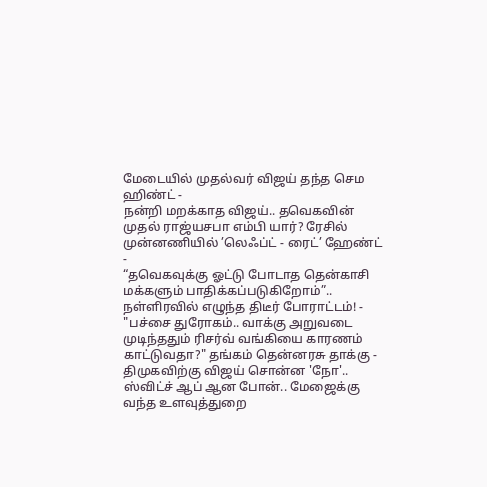மேடையில் முதல்வர் விஜய் தந்த செம ஹிண்ட் -
நன்றி மறக்காத விஜய்.. தவெகவின் முதல் ராஜ்யசபா எம்பி யார்? ரேசில் முன்னணியில் ’லெஃப்ட் - ரைட்’ ஹேண்ட் -
“தவெகவுக்கு ஓட்டு போடாத தென்காசி மக்களும் பாதிக்கப்படுகிறோம்”.. நள்ளிரவில் எழுந்த திடீர் போராட்டம்! -
"பச்சை துரோகம்.. வாக்கு அறுவடை முடிந்ததும் ரிசர்வ் வங்கியை காரணம் காட்டுவதா?" தங்கம் தென்னரசு தாக்கு -
திமுகவிற்கு விஜய் சொன்ன 'நோ'.. ஸ்விட்ச் ஆப் ஆன போன்.. மேஜைக்கு வந்த உளவுத்துறை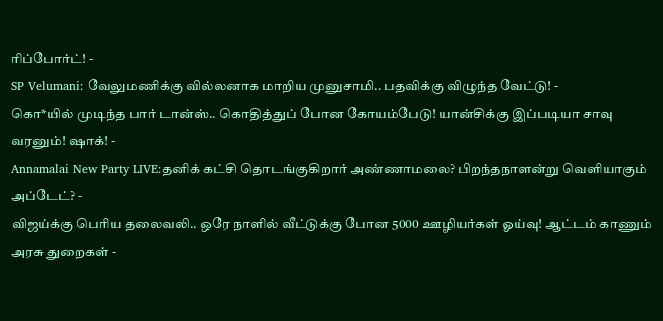ரிப்போர்ட்! -
SP Velumani: வேலுமணிக்கு வில்லனாக மாறிய முனுசாமி.. பதவிக்கு விழுந்த வேட்டு! -
கொ*யில் முடிந்த பார் டான்ஸ்.. கொதித்துப் போன கோயம்பேடு! யான்சிக்கு இப்படியா சாவு வரனும்! ஷாக்! -
Annamalai New Party LIVE:தனிக் கட்சி தொடங்குகிறார் அண்ணாமலை? பிறந்தநாளன்று வெளியாகும் அப்டேட்? -
விஜய்க்கு பெரிய தலைவலி.. ஒரே நாளில் வீட்டுக்கு போன 5000 ஊழியர்கள் ஓய்வு! ஆட்டம் காணும் அரசு துறைகள் -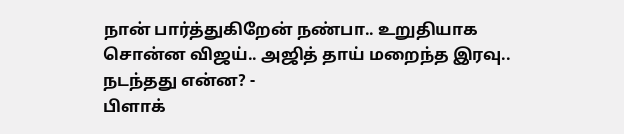நான் பார்த்துகிறேன் நண்பா.. உறுதியாக சொன்ன விஜய்.. அஜித் தாய் மறைந்த இரவு.. நடந்தது என்ன? -
பிளாக்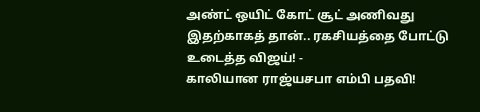அண்ட் ஒயிட் கோட் சூட் அணிவது இதற்காகத் தான்.. ரகசியத்தை போட்டு உடைத்த விஜய்! -
காலியான ராஜ்யசபா எம்பி பதவி!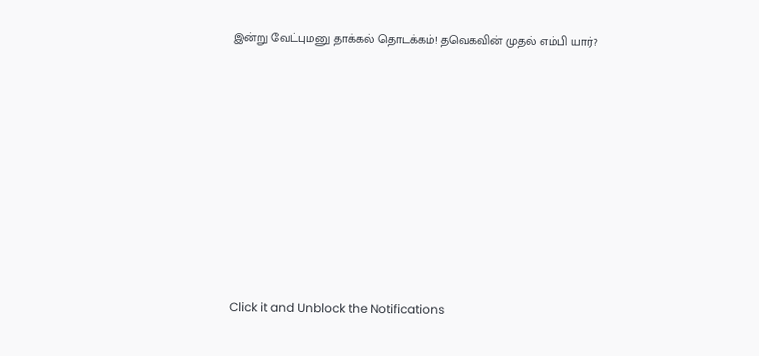இன்று வேட்புமனு தாக்கல் தொடக்கம்! தவெகவின் முதல் எம்பி யார்?












Click it and Unblock the Notifications